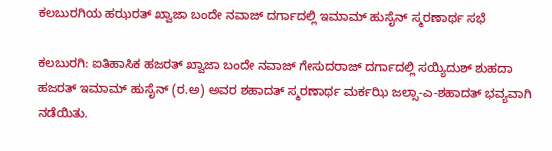ಕಲಬುರಗಿಯ ಹಝರತ್ ಖ್ವಾಜಾ ಬಂದೇ ನವಾಜ್ ದರ್ಗಾದಲ್ಲಿ ಇಮಾಮ್ ಹುಸೈನ್ ಸ್ಮರಣಾರ್ಥ ಸಭೆ

ಕಲಬುರಗಿ: ಐತಿಹಾಸಿಕ ಹಜರತ್ ಖ್ವಾಜಾ ಬಂದೇ ನವಾಜ್ ಗೇಸುದರಾಜ್ ದರ್ಗಾದಲ್ಲಿ ಸಯ್ಯಿದುಶ್ ಶುಹದಾ ಹಜರತ್ ಇಮಾಮ್ ಹುಸೈನ್ (ರ.ಅ) ಅವರ ಶಹಾದತ್ ಸ್ಮರಣಾರ್ಥ ಮರ್ಕಝಿ ಜಲ್ಸಾ-ಎ-ಶಹಾದತ್ ಭವ್ಯವಾಗಿ ನಡೆಯಿತು.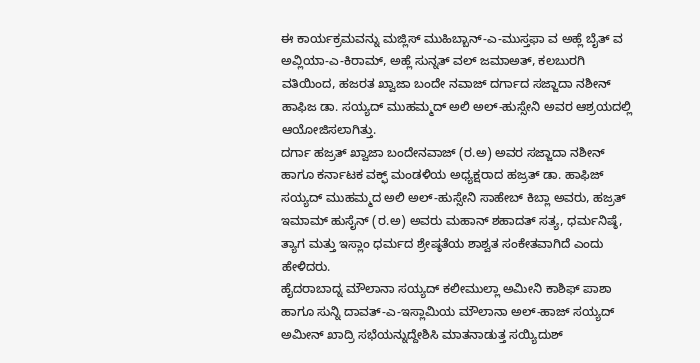ಈ ಕಾರ್ಯಕ್ರಮವನ್ನು ಮಜ್ಲಿಸ್ ಮುಹಿಬ್ಬಾನ್-ಎ-ಮುಸ್ತಫಾ ವ ಅಹ್ಲೆ ಬೈತ್ ವ ಅವ್ಲಿಯಾ-ಎ-ಕಿರಾಮ್, ಅಹ್ಲೆ ಸುನ್ನತ್ ವಲ್ ಜಮಾಅತ್, ಕಲಬುರಗಿ ವತಿಯಿಂದ, ಹಜರತ ಖ್ವಾಜಾ ಬಂದೇ ನವಾಜ್ ದರ್ಗಾದ ಸಜ್ಜಾದಾ ನಶೀನ್ ಹಾಫಿಜ ಡಾ. ಸಯ್ಯದ್ ಮುಹಮ್ಮದ್ ಅಲಿ ಅಲ್-ಹುಸ್ಸೇನಿ ಅವರ ಆಶ್ರಯದಲ್ಲಿ ಆಯೋಜಿಸಲಾಗಿತ್ತು.
ದರ್ಗಾ ಹಜ್ರತ್ ಖ್ವಾಜಾ ಬಂದೇನವಾಜ್ (ರ.ಅ) ಅವರ ಸಜ್ಜಾದಾ ನಶೀನ್ ಹಾಗೂ ಕರ್ನಾಟಕ ವಕ್ಫ್ ಮಂಡಳಿಯ ಅಧ್ಯಕ್ಷರಾದ ಹಜ್ರತ್ ಡಾ. ಹಾಫಿಜ್ ಸಯ್ಯದ್ ಮುಹಮ್ಮದ ಅಲಿ ಅಲ್-ಹುಸ್ಸೇನಿ ಸಾಹೇಬ್ ಕಿಬ್ಲಾ ಅವರು, ಹಜ್ರತ್ ಇಮಾಮ್ ಹುಸೈನ್ (ರ.ಅ) ಅವರು ಮಹಾನ್ ಶಹಾದತ್ ಸತ್ಯ, ಧರ್ಮನಿಷ್ಠೆ, ತ್ಯಾಗ ಮತ್ತು ಇಸ್ಲಾಂ ಧರ್ಮದ ಶ್ರೇಷ್ಠತೆಯ ಶಾಶ್ವತ ಸಂಕೇತವಾಗಿದೆ ಎಂದು ಹೇಳಿದರು.
ಹೈದರಾಬಾದ್ನ ಮೌಲಾನಾ ಸಯ್ಯದ್ ಕಲೀಮುಲ್ಲಾ ಅಮೀನಿ ಕಾಶಿಫ್ ಪಾಶಾ ಹಾಗೂ ಸುನ್ನಿ ದಾವತ್-ಎ-ಇಸ್ಲಾಮಿಯ ಮೌಲಾನಾ ಅಲ್-ಹಾಜ್ ಸಯ್ಯದ್ ಅಮೀನ್ ಖಾದ್ರಿ ಸಭೆಯನ್ನುದ್ದೇಶಿಸಿ ಮಾತನಾಡುತ್ತ ಸಯ್ಯಿದುಶ್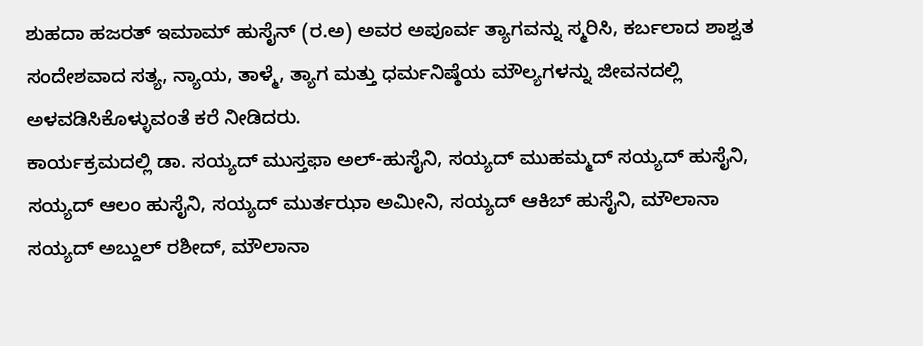ಶುಹದಾ ಹಜರತ್ ಇಮಾಮ್ ಹುಸೈನ್ (ರ.ಅ) ಅವರ ಅಪೂರ್ವ ತ್ಯಾಗವನ್ನು ಸ್ಮರಿಸಿ, ಕರ್ಬಲಾದ ಶಾಶ್ವತ ಸಂದೇಶವಾದ ಸತ್ಯ, ನ್ಯಾಯ, ತಾಳ್ಮೆ, ತ್ಯಾಗ ಮತ್ತು ಧರ್ಮನಿಷ್ಠೆಯ ಮೌಲ್ಯಗಳನ್ನು ಜೀವನದಲ್ಲಿ ಅಳವಡಿಸಿಕೊಳ್ಳುವಂತೆ ಕರೆ ನೀಡಿದರು.
ಕಾರ್ಯಕ್ರಮದಲ್ಲಿ ಡಾ. ಸಯ್ಯದ್ ಮುಸ್ತಫಾ ಅಲ್-ಹುಸೈನಿ, ಸಯ್ಯದ್ ಮುಹಮ್ಮದ್ ಸಯ್ಯದ್ ಹುಸೈನಿ, ಸಯ್ಯದ್ ಆಲಂ ಹುಸೈನಿ, ಸಯ್ಯದ್ ಮುರ್ತಝಾ ಅಮೀನಿ, ಸಯ್ಯದ್ ಆಕಿಬ್ ಹುಸೈನಿ, ಮೌಲಾನಾ ಸಯ್ಯದ್ ಅಬ್ದುಲ್ ರಶೀದ್, ಮೌಲಾನಾ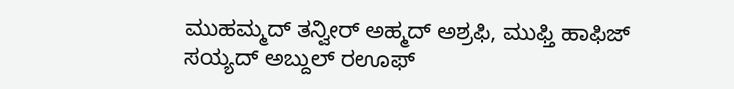ಮುಹಮ್ಮದ್ ತನ್ವೀರ್ ಅಹ್ಮದ್ ಅಶ್ರಫಿ, ಮುಫ್ತಿ ಹಾಫಿಜ್ ಸಯ್ಯದ್ ಅಬ್ದುಲ್ ರಊಫ್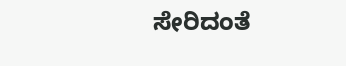ಸೇರಿದಂತೆ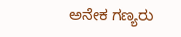ಅನೇಕ ಗಣ್ಯರು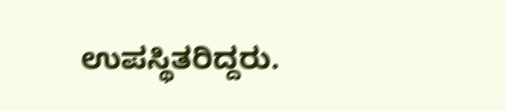ಉಪಸ್ಥಿತರಿದ್ದರು.